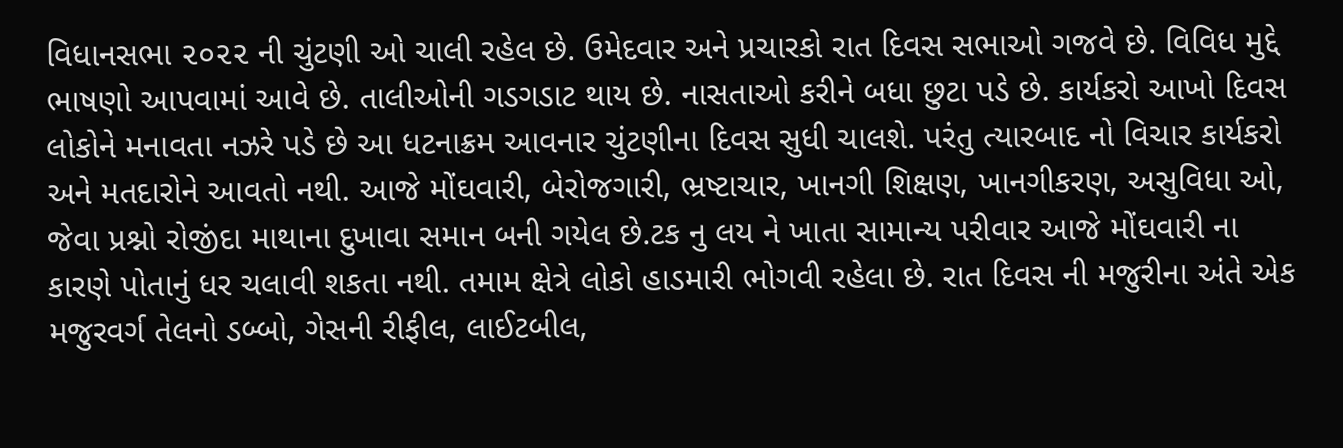વિધાનસભા ૨૦૨૨ ની ચુંટણી ઓ ચાલી રહેલ છે. ઉમેદવાર અને પ્રચારકો રાત દિવસ સભાઓ ગજવે છે. વિવિધ મુદ્દે ભાષણો આપવામાં આવે છે. તાલીઓની ગડગડાટ થાય છે. નાસતાઓ કરીને બધા છુટા પડે છે. કાર્યકરો આખો દિવસ લોકોને મનાવતા નઝરે પડે છે આ ધટનાક્રમ આવનાર ચુંટણીના દિવસ સુધી ચાલશે. પરંતુ ત્યારબાદ નો વિચાર કાર્યકરો અને મતદારોને આવતો નથી. આજે મોંઘવારી, બેરોજગારી, ભ્રષ્ટાચાર, ખાનગી શિક્ષણ, ખાનગીકરણ, અસુવિધા ઓ, જેવા પ્રશ્નો રોજીંદા માથાના દુખાવા સમાન બની ગયેલ છે.ટક નુ લય ને ખાતા સામાન્ય પરીવાર આજે મોંઘવારી ના કારણે પોતાનું ધર ચલાવી શકતા નથી. તમામ ક્ષેત્રે લોકો હાડમારી ભોગવી રહેલા છે. રાત દિવસ ની મજુરીના અંતે એક મજુરવર્ગ તેલનો ડબ્બો, ગેસની રીફીલ, લાઈટબીલ,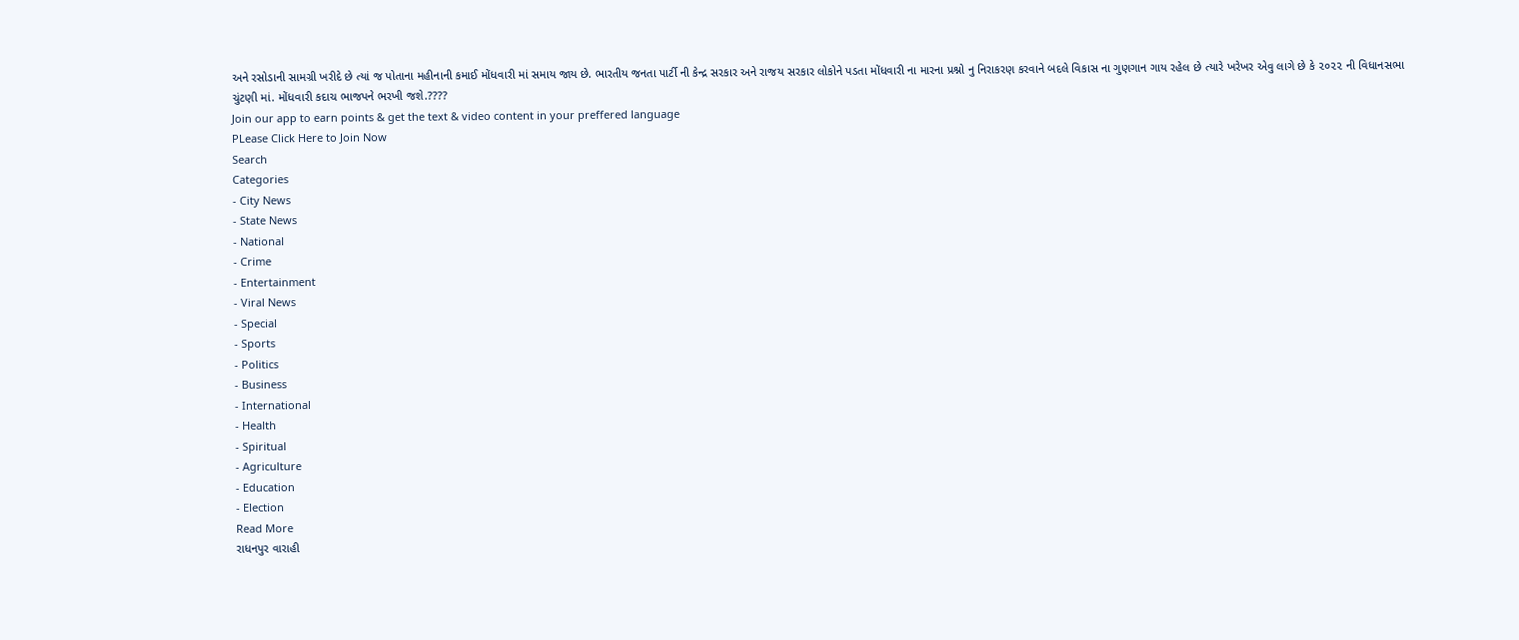અને રસોડાની સામગ્રી ખરીદે છે ત્યાં જ પોતાના મહીનાની કમાઈ મોંધવારી માં સમાય જાય છે. ભારતીય જનતા પાર્ટી ની કેન્દ્ર સરકાર અને રાજય સરકાર લોકોને પડતા મોંધવારી ના મારના પ્રશ્નો નુ નિરાકરણ કરવાને બદલે વિકાસ ના ગુણગાન ગાય રહેલ છે ત્યારે ખરેખર એવુ લાગે છે કે ૨૦૨૨ ની વિધાનસભા ચુંટણી માં. મોંધવારી કદાચ ભાજપને ભરખી જશે.????
Join our app to earn points & get the text & video content in your preffered language
PLease Click Here to Join Now
Search
Categories
- City News
- State News
- National
- Crime
- Entertainment
- Viral News
- Special
- Sports
- Politics
- Business
- International
- Health
- Spiritual
- Agriculture
- Education
- Election
Read More
રાધનપુર વારાહી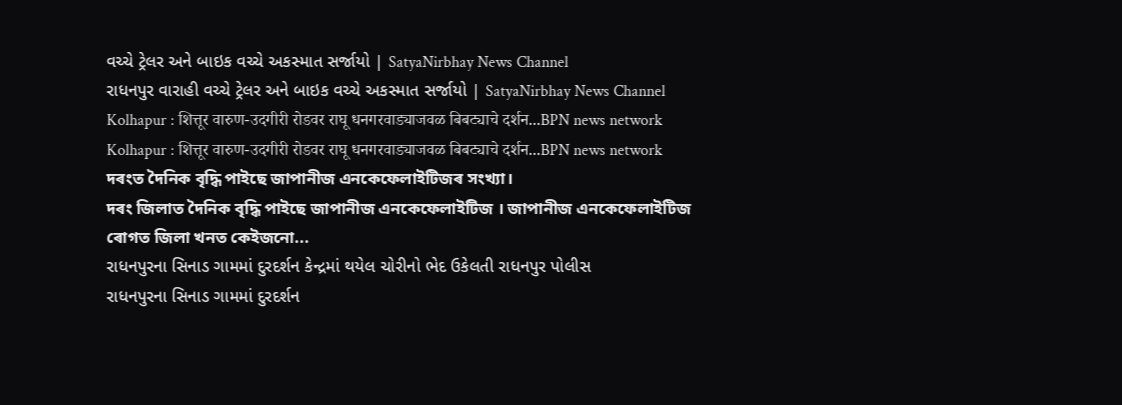વચ્ચે ટ્રેલર અને બાઇક વચ્ચે અકસ્માત સર્જાયો | SatyaNirbhay News Channel
રાધનપુર વારાહી વચ્ચે ટ્રેલર અને બાઇક વચ્ચે અકસ્માત સર્જાયો | SatyaNirbhay News Channel
Kolhapur : शित्तूर वारुण-उदगीरी रोडवर राघू धनगरवाड्याजवळ बिबट्याचे दर्शन...BPN news network
Kolhapur : शित्तूर वारुण-उदगीरी रोडवर राघू धनगरवाड्याजवळ बिबट्याचे दर्शन...BPN news network
দৰংত দৈনিক বৃদ্ধি পাইছে জাপানীজ এনকেফেলাইটিজৰ সংখ্যা।
দৰং জিলাত দৈনিক বৃদ্ধি পাইছে জাপানীজ এনকেফেলাইটিজ । জাপানীজ এনকেফেলাইটিজ ৰোগত জিলা খনত কেইজনো...
રાધનપુરના સિનાડ ગામમાં દુરદર્શન કેન્દ્રમાં થયેલ ચોરીનો ભેદ ઉકેલતી રાધનપુર પોલીસ
રાધનપુરના સિનાડ ગામમાં દુરદર્શન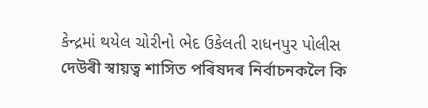કેન્દ્રમાં થયેલ ચોરીનો ભેદ ઉકેલતી રાધનપુર પોલીસ
দেউৰী স্বায়ত্ব শাসিত পৰিষদৰ নিৰ্বাচনকলৈ কি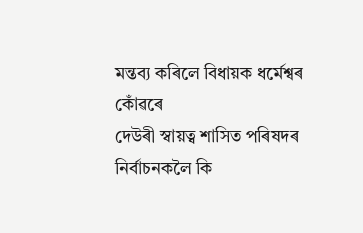মন্তব্য কৰিলে বিধায়ক ধৰ্মেশ্বৰ কোঁৱৰে
দেউৰী স্বায়ত্ব শাসিত পৰিষদৰ নিৰ্বাচনকলৈ কি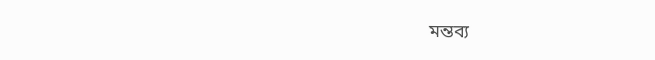মন্তব্য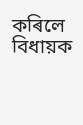কৰিলে বিধায়ক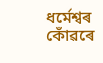ধৰ্মেশ্বৰ কোঁৱৰে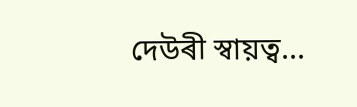দেউৰী স্বায়ত্ব...